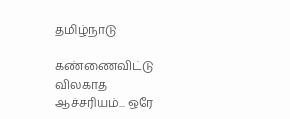தமிழ்நாடு

கண்ணைவிட்டு விலகாத ஆச்சரியம்... ஒரே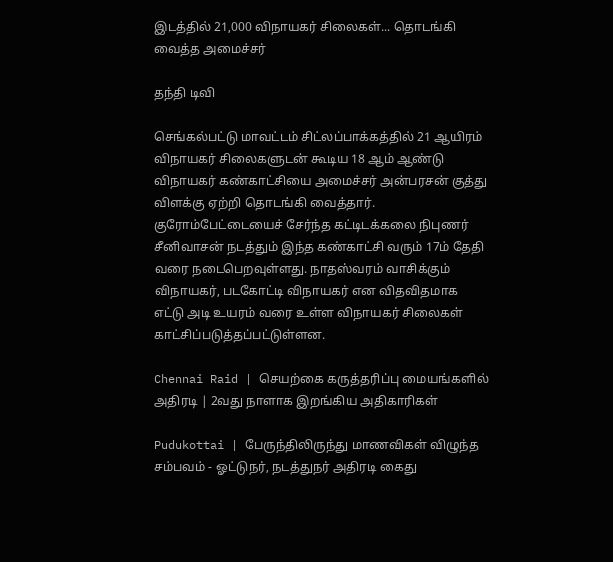இடத்தில் 21,000 விநாயகர் சிலைகள்... தொடங்கி வைத்த அமைச்சர்

தந்தி டிவி

செங்கல்பட்டு மாவட்டம் சிட்லப்பாக்கத்தில் 21 ஆயிரம் விநாயகர் சிலைகளுடன் கூடிய 18 ஆம் ஆண்டு விநாயகர் கண்காட்சியை அமைச்சர் அன்பரசன் குத்து விளக்கு ஏற்றி தொடங்கி வைத்தார். குரோம்பேட்டையைச் சேர்ந்த கட்டிடக்கலை நிபுணர் சீனிவாசன் நடத்தும் இந்த கண்காட்சி வரும் 17ம் தேதி வரை நடைபெறவுள்ளது. நாதஸ்வரம் வாசிக்கும் விநாயகர், படகோட்டி விநாயகர் என விதவிதமாக எட்டு அடி உயரம் வரை உள்ள விநாயகர் சிலைகள் காட்சிப்படுத்தப்பட்டுள்ளன.

Chennai Raid | செயற்கை கருத்தரிப்பு மையங்களில் அதிரடி | 2வது நாளாக இறங்கிய அதிகாரிகள்

Pudukottai | பேருந்திலிருந்து மாணவிகள் விழுந்த சம்பவம் - ஓட்டுநர், நடத்துநர் அதிரடி கைது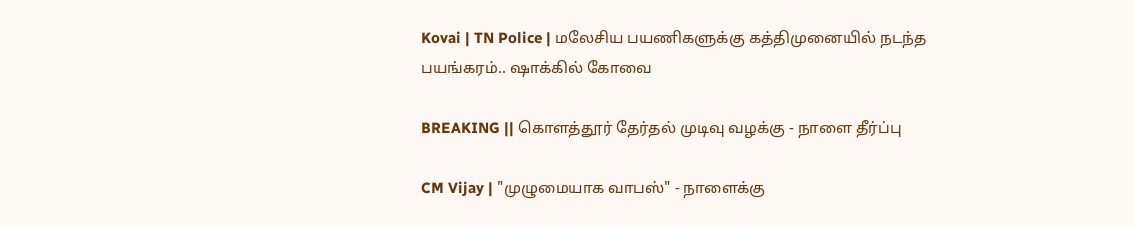Kovai | TN Police | மலேசிய பயணிகளுக்கு கத்திமுனையில் நடந்த பயங்கரம்.. ஷாக்கில் கோவை

BREAKING || கொளத்தூர் தேர்தல் முடிவு வழக்கு - நாளை தீர்ப்பு

CM Vijay | "முழுமையாக வாபஸ்" - நாளைக்கு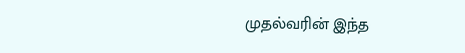முதல்வரின் இந்த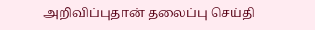அறிவிப்புதான் தலைப்பு செய்தி